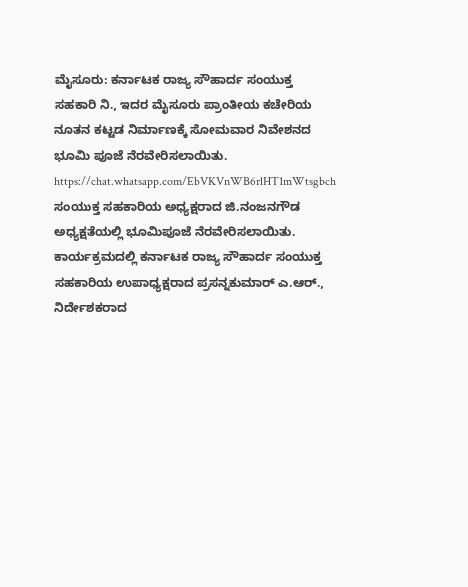ಮೈಸೂರು: ಕರ್ನಾಟಕ ರಾಜ್ಯ ಸೌಹಾರ್ದ ಸಂಯುಕ್ತ ಸಹಕಾರಿ ನಿ., ಇದರ ಮೈಸೂರು ಪ್ರಾಂತೀಯ ಕಚೇರಿಯ ನೂತನ ಕಟ್ಟಡ ನಿರ್ಮಾಣಕ್ಕೆ ಸೋಮವಾರ ನಿವೇಶನದ ಭೂಮಿ ಪೂಜೆ ನೆರವೇರಿಸಲಾಯಿತು.
https://chat.whatsapp.com/EbVKVnWB6rlHT1mWtsgbch
ಸಂಯುಕ್ತ ಸಹಕಾರಿಯ ಅಧ್ಯಕ್ಷರಾದ ಜಿ.ನಂಜನಗೌಡ ಅಧ್ಯಕ್ಷತೆಯಲ್ಲಿ ಭೂಮಿಪೂಜೆ ನೆರವೇರಿಸಲಾಯಿತು. ಕಾರ್ಯಕ್ರಮದಲ್ಲಿ ಕರ್ನಾಟಕ ರಾಜ್ಯ ಸೌಹಾರ್ದ ಸಂಯುಕ್ತ ಸಹಕಾರಿಯ ಉಪಾಧ್ಯಕ್ಷರಾದ ಪ್ರಸನ್ನಕುಮಾರ್ ಎ.ಆರ್., ನಿರ್ದೇಶಕರಾದ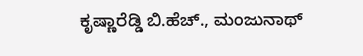ಕೃಷ್ಣಾರೆಡ್ಡಿ ಬಿ.ಹೆಚ್., ಮಂಜುನಾಥ್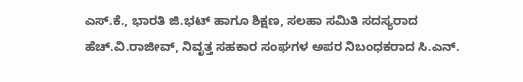ಎಸ್.ಕೆ., ಭಾರತಿ ಜಿ.ಭಟ್ ಹಾಗೂ ಶಿಕ್ಷಣ, ಸಲಹಾ ಸಮಿತಿ ಸದಸ್ಯರಾದ ಹೆಚ್.ವಿ.ರಾಜೀವ್, ನಿವೃತ್ತ ಸಹಕಾರ ಸಂಘಗಳ ಅಪರ ನಿಬಂಧಕರಾದ ಸಿ.ಎನ್.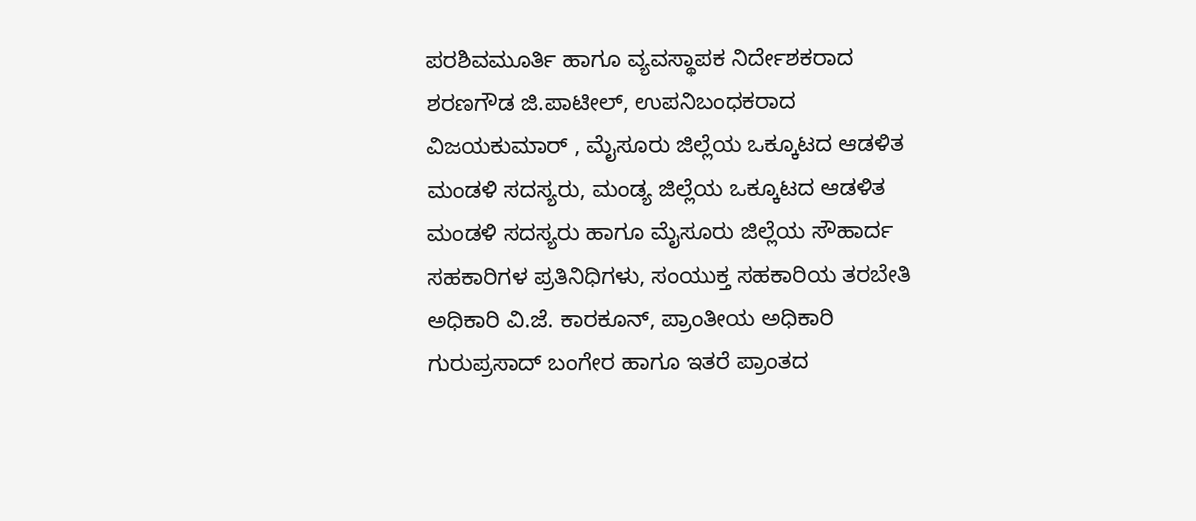ಪರಶಿವಮೂರ್ತಿ ಹಾಗೂ ವ್ಯವಸ್ಥಾಪಕ ನಿರ್ದೇಶಕರಾದ ಶರಣಗೌಡ ಜಿ.ಪಾಟೀಲ್, ಉಪನಿಬಂಧಕರಾದ ವಿಜಯಕುಮಾರ್ , ಮೈಸೂರು ಜಿಲ್ಲೆಯ ಒಕ್ಕೂಟದ ಆಡಳಿತ ಮಂಡಳಿ ಸದಸ್ಯರು, ಮಂಡ್ಯ ಜಿಲ್ಲೆಯ ಒಕ್ಕೂಟದ ಆಡಳಿತ ಮಂಡಳಿ ಸದಸ್ಯರು ಹಾಗೂ ಮೈಸೂರು ಜಿಲ್ಲೆಯ ಸೌಹಾರ್ದ ಸಹಕಾರಿಗಳ ಪ್ರತಿನಿಧಿಗಳು, ಸಂಯುಕ್ತ ಸಹಕಾರಿಯ ತರಬೇತಿ ಅಧಿಕಾರಿ ವಿ.ಜೆ. ಕಾರಕೂನ್, ಪ್ರಾಂತೀಯ ಅಧಿಕಾರಿ ಗುರುಪ್ರಸಾದ್ ಬಂಗೇರ ಹಾಗೂ ಇತರೆ ಪ್ರಾಂತದ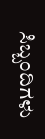ಸಿಬ್ಬಂದಿಗಳು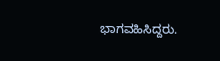ಭಾಗವಹಿಸಿದ್ದರು.